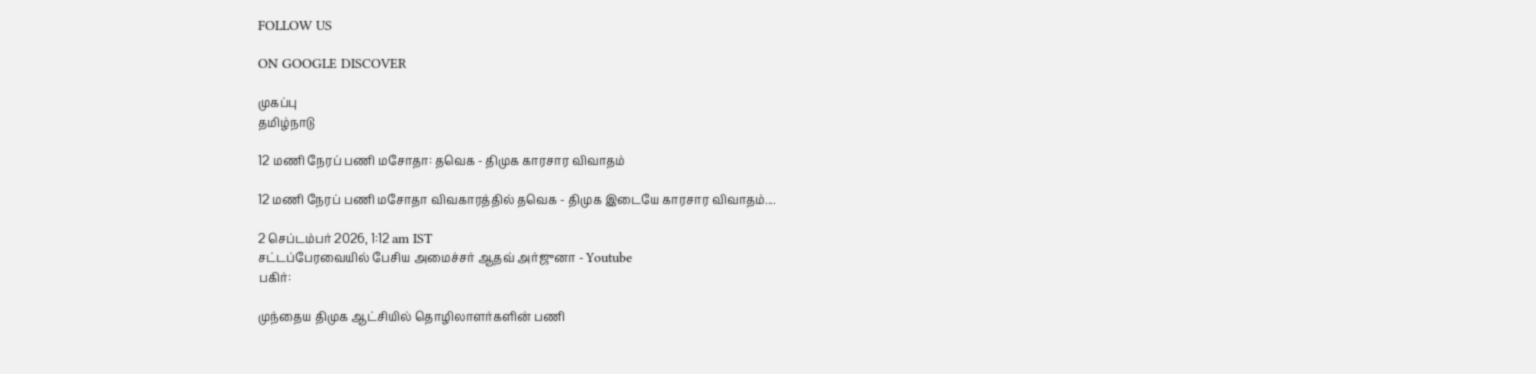FOLLOW US

ON GOOGLE DISCOVER

முகப்பு
தமிழ்நாடு

12 மணி நேரப் பணி மசோதா: தவெக - திமுக காரசார விவாதம்

12 மணி நேரப் பணி மசோதா விவகாரத்தில் தவெக - திமுக இடையே காரசார விவாதம்....

2 செப்டம்பர் 2026, 1:12 am IST
சட்டப்பேரவையில் பேசிய அமைச்சர் ஆதவ் அர்ஜுனா - Youtube
பகிர்:

முந்தைய திமுக ஆட்சியில் தொழிலாளர்களின் பணி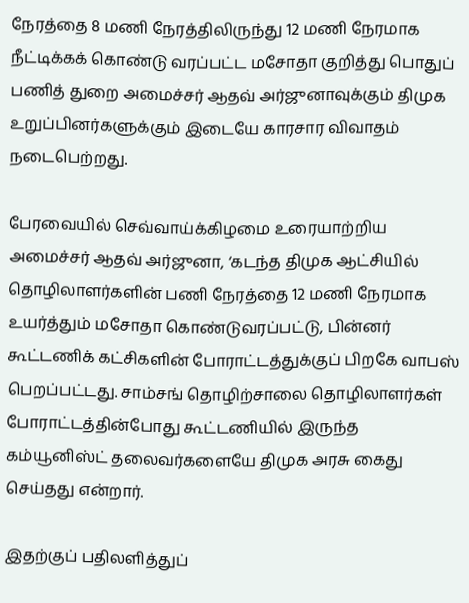நேரத்தை 8 மணி நேரத்திலிருந்து 12 மணி நேரமாக நீட்டிக்கக் கொண்டு வரப்பட்ட மசோதா குறித்து பொதுப் பணித் துறை அமைச்சர் ஆதவ் அர்ஜுனாவுக்கும் திமுக உறுப்பினர்களுக்கும் இடையே காரசார விவாதம் நடைபெற்றது.

பேரவையில் செவ்வாய்க்கிழமை உரையாற்றிய அமைச்சர் ஆதவ் அர்ஜுனா, ‘கடந்த திமுக ஆட்சியில் தொழிலாளர்களின் பணி நேரத்தை 12 மணி நேரமாக உயர்த்தும் மசோதா கொண்டுவரப்பட்டு, பின்னர் கூட்டணிக் கட்சிகளின் போராட்டத்துக்குப் பிறகே வாபஸ் பெறப்பட்டது. சாம்சங் தொழிற்சாலை தொழிலாளர்கள் போராட்டத்தின்போது கூட்டணியில் இருந்த கம்யூனிஸ்ட் தலைவர்களையே திமுக அரசு கைது செய்தது என்றார்.

இதற்குப் பதிலளித்துப்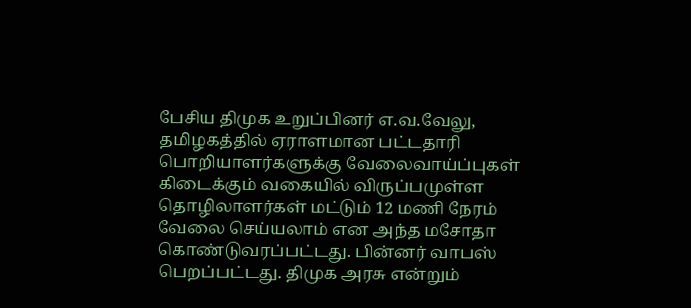பேசிய திமுக உறுப்பினர் எ.வ.வேலு, தமிழகத்தில் ஏராளமான பட்டதாரி பொறியாளர்களுக்கு வேலைவாய்ப்புகள் கிடைக்கும் வகையில் விருப்பமுள்ள தொழிலாளர்கள் மட்டும் 12 மணி நேரம் வேலை செய்யலாம் என அந்த மசோதா கொண்டுவரப்பட்டது. பின்னர் வாபஸ் பெறப்பட்டது. திமுக அரசு என்றும்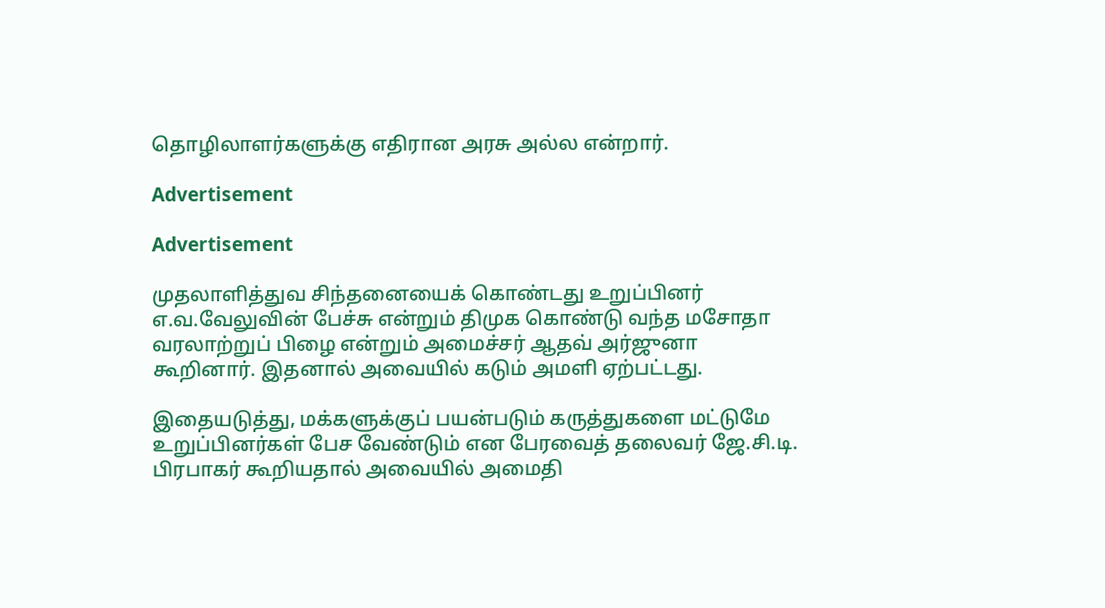தொழிலாளர்களுக்கு எதிரான அரசு அல்ல என்றார்.

Advertisement

Advertisement

முதலாளித்துவ சிந்தனையைக் கொண்டது உறுப்பினர் எ.வ.வேலுவின் பேச்சு என்றும் திமுக கொண்டு வந்த மசோதா வரலாற்றுப் பிழை என்றும் அமைச்சர் ஆதவ் அர்ஜுனா கூறினார். இதனால் அவையில் கடும் அமளி ஏற்பட்டது.

இதையடுத்து, மக்களுக்குப் பயன்படும் கருத்துகளை மட்டுமே உறுப்பினர்கள் பேச வேண்டும் என பேரவைத் தலைவர் ஜே.சி.டி. பிரபாகர் கூறியதால் அவையில் அமைதி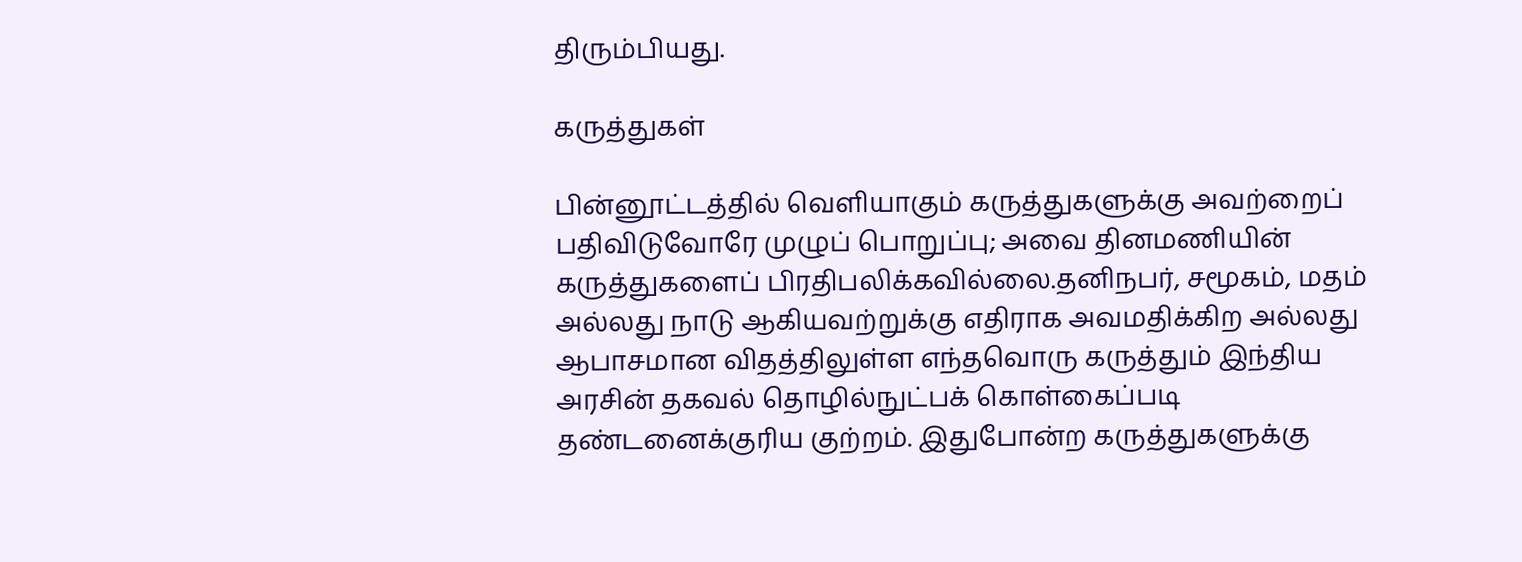திரும்பியது.

கருத்துகள்

பின்னூட்டத்தில் வெளியாகும் கருத்துகளுக்கு அவற்றைப் பதிவிடுவோரே முழுப் பொறுப்பு; அவை தினமணியின் கருத்துகளைப் பிரதிபலிக்கவில்லை.தனிநபர், சமூகம், மதம் அல்லது நாடு ஆகியவற்றுக்கு எதிராக அவமதிக்கிற அல்லது ஆபாசமான விதத்திலுள்ள எந்தவொரு கருத்தும் இந்திய அரசின் தகவல் தொழில்நுட்பக் கொள்கைப்படி தண்டனைக்குரிய குற்றம். இதுபோன்ற கருத்துகளுக்கு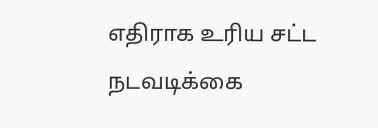எதிராக உரிய சட்ட நடவடிக்கை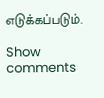எடுக்கப்படும்.

Show comments